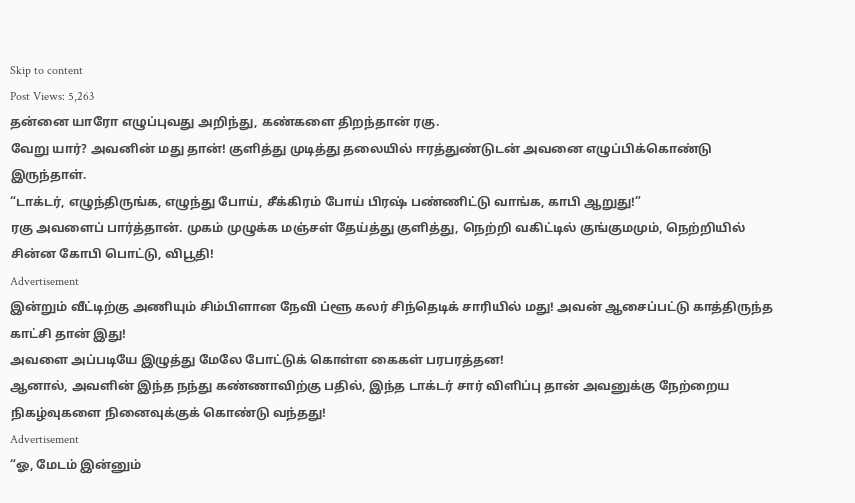Skip to content
Post Views: 5,263
தன்னை யாரோ எழுப்புவது அறிந்து, கண்களை திறந்தான் ரகு.
வேறு யார்? அவனின் மது தான்! குளித்து முடித்து தலையில் ஈரத்துண்டுடன் அவனை எழுப்பிக்கொண்டு இருந்தாள்.
“டாக்டர், எழுந்திருங்க, எழுந்து போய், சீக்கிரம் போய் பிரஷ் பண்ணிட்டு வாங்க, காபி ஆறுது!”
ரகு அவளைப் பார்த்தான். முகம் முழுக்க மஞ்சள் தேய்த்து குளித்து, நெற்றி வகிட்டில் குங்குமமும், நெற்றியில் சின்ன கோபி பொட்டு, விபூதி!
Advertisement
இன்றும் வீட்டிற்கு அணியும் சிம்பிளான நேவி ப்ளூ கலர் சிந்தெடிக் சாரியில் மது! அவன் ஆசைப்பட்டு காத்திருந்த காட்சி தான் இது!
அவளை அப்படியே இழுத்து மேலே போட்டுக் கொள்ள கைகள் பரபரத்தன!
ஆனால், அவளின் இந்த நந்து கண்ணாவிற்கு பதில், இந்த டாக்டர் சார் விளிப்பு தான் அவனுக்கு நேற்றைய நிகழ்வுகளை நினைவுக்குக் கொண்டு வந்தது!
Advertisement
“ஓ, மேடம் இன்னும்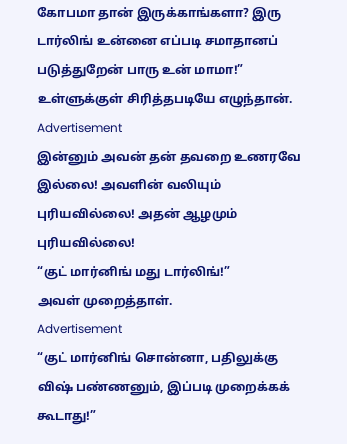கோபமா தான் இருக்காங்களா? இரு டார்லிங் உன்னை எப்படி சமாதானப் படுத்துறேன் பாரு உன் மாமா!” உள்ளுக்குள் சிரித்தபடியே எழுந்தான்.
Advertisement
இன்னும் அவன் தன் தவறை உணரவே இல்லை! அவளின் வலியும் புரியவில்லை! அதன் ஆழமும் புரியவில்லை!
“குட் மார்னிங் மது டார்லிங்!”
அவள் முறைத்தாள்.
Advertisement
“குட் மார்னிங் சொன்னா, பதிலுக்கு விஷ் பண்ணனும், இப்படி முறைக்கக் கூடாது!”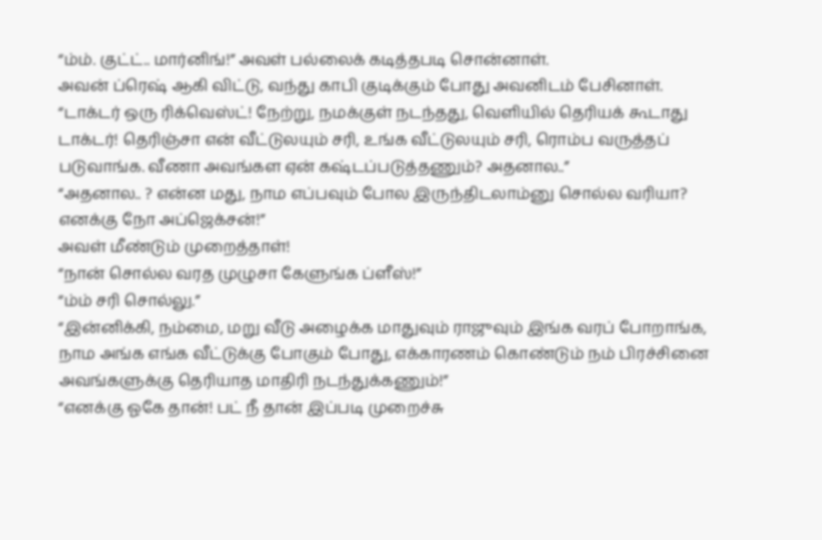“ம்ம். குட்ட்.. மார்னிங்!” அவள் பல்லைக் கடித்தபடி சொன்னாள்.
அவன் ப்ரெஷ் ஆகி விட்டு, வந்து காபி குடிக்கும் போது அவனிடம் பேசினாள்.
“டாக்டர் ஒரு ரிக்வெஸ்ட்! நேற்று, நமக்குள் நடந்தது, வெளியில் தெரியக் கூடாது டாக்டர்! தெரிஞ்சா என் வீட்டுலயும் சரி, உங்க வீட்டுலயும் சரி, ரொம்ப வருத்தப் படுவாங்க. வீணா அவங்கள ஏன் கஷ்டப்படுத்தணும்? அதனால..”
“அதனால.. ? என்ன மது, நாம எப்பவும் போல இருந்திடலாம்னு சொல்ல வரியா? எனக்கு நோ அப்ஜெக்சன்!”
அவள் மீண்டும் முறைத்தாள்!
“நான் சொல்ல வரத முழுசா கேளுங்க ப்ளீஸ்!”
“ம்ம் சரி சொல்லு.”
“இன்னிக்கி, நம்மை, மறு வீடு அழைக்க மாதுவும் ராஜுவும் இங்க வரப் போறாங்க, நாம அங்க எங்க வீட்டுக்கு போகும் போது, எக்காரணம் கொண்டும் நம் பிரச்சினை அவங்களுக்கு தெரியாத மாதிரி நடந்துக்கணும்!”
“எனக்கு ஓகே தான்! பட் நீ தான் இப்படி முறைச்சு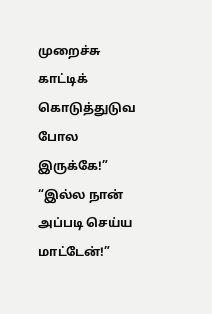முறைச்சு காட்டிக் கொடுத்துடுவ போல இருக்கே!”
“இல்ல நான் அப்படி செய்ய மாட்டேன்!”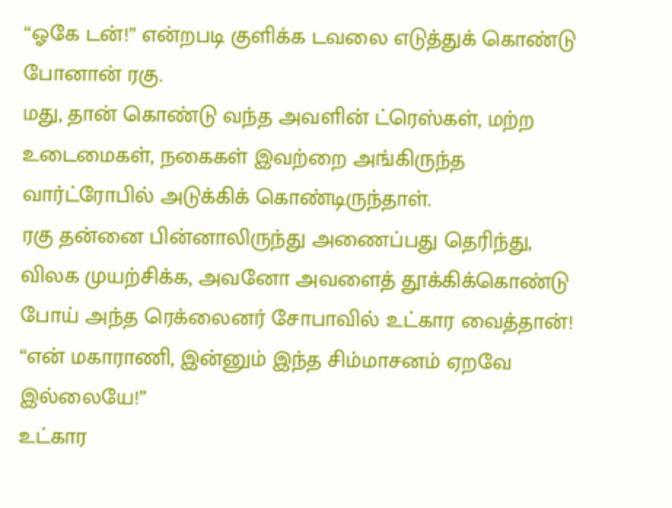“ஓகே டன்!” என்றபடி குளிக்க டவலை எடுத்துக் கொண்டு போனான் ரகு.
மது, தான் கொண்டு வந்த அவளின் ட்ரெஸ்கள், மற்ற உடைமைகள், நகைகள் இவற்றை அங்கிருந்த வார்ட்ரோபில் அடுக்கிக் கொண்டிருந்தாள்.
ரகு தன்னை பின்னாலிருந்து அணைப்பது தெரிந்து, விலக முயற்சிக்க, அவனோ அவளைத் தூக்கிக்கொண்டு போய் அந்த ரெக்லைனர் சோபாவில் உட்கார வைத்தான்!
“என் மகாராணி, இன்னும் இந்த சிம்மாசனம் ஏறவே இல்லையே!”
உட்கார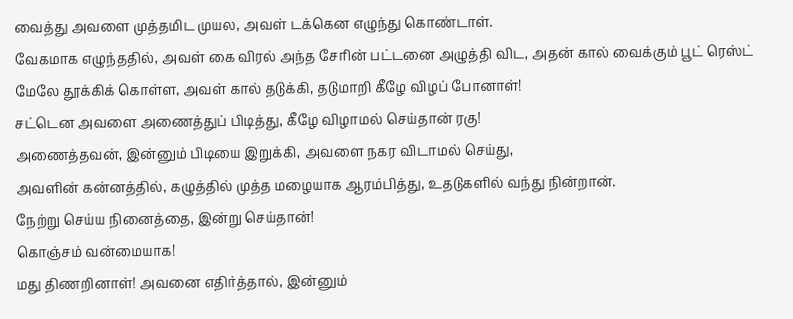வைத்து அவளை முத்தமிட முயல, அவள் டக்கென எழுந்து கொண்டாள்.
வேகமாக எழுந்ததில், அவள் கை விரல் அந்த சேரின் பட்டனை அழுத்தி விட, அதன் கால் வைக்கும் பூட் ரெஸ்ட் மேலே தூக்கிக் கொள்ள, அவள் கால் தடுக்கி, தடுமாறி கீழே விழப் போனாள்!
சட்டென அவளை அணைத்துப் பிடித்து, கீழே விழாமல் செய்தான் ரகு!
அணைத்தவன், இன்னும் பிடியை இறுக்கி, அவளை நகர விடாமல் செய்து,
அவளின் கன்னத்தில், கழுத்தில் முத்த மழையாக ஆரம்பித்து, உதடுகளில் வந்து நின்றான்.
நேற்று செய்ய நினைத்தை, இன்று செய்தான்!
கொஞ்சம் வன்மையாக!
மது திணறினாள்! அவனை எதிர்த்தால், இன்னும்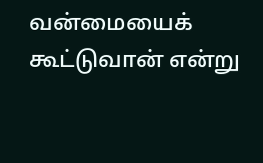வன்மையைக் கூட்டுவான் என்று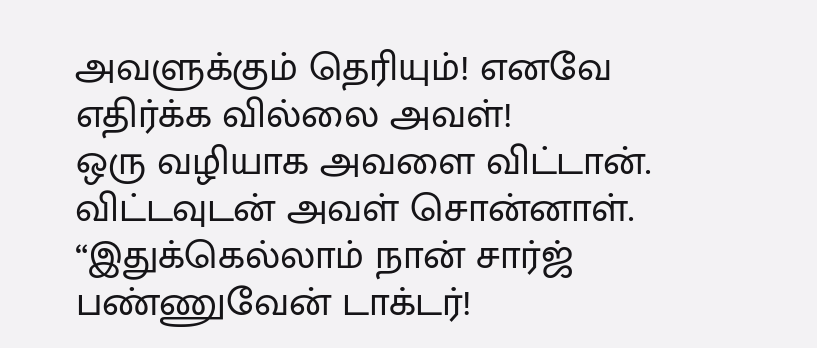அவளுக்கும் தெரியும்! எனவே எதிர்க்க வில்லை அவள்!
ஒரு வழியாக அவளை விட்டான்.
விட்டவுடன் அவள் சொன்னாள்.
“இதுக்கெல்லாம் நான் சார்ஜ் பண்ணுவேன் டாக்டர்!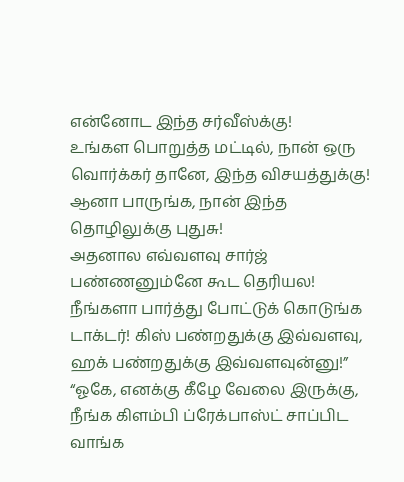என்னோட இந்த சர்வீஸ்க்கு!
உங்கள பொறுத்த மட்டில், நான் ஒரு வொர்க்கர் தானே, இந்த விசயத்துக்கு!
ஆனா பாருங்க, நான் இந்த தொழிலுக்கு புதுசு!
அதனால எவ்வளவு சார்ஜ் பண்ணனும்னே கூட தெரியல!
நீங்களா பார்த்து போட்டுக் கொடுங்க டாக்டர்! கிஸ் பண்றதுக்கு இவ்வளவு, ஹக் பண்றதுக்கு இவ்வளவுன்னு!”
“ஓகே, எனக்கு கீழே வேலை இருக்கு, நீங்க கிளம்பி ப்ரேக்பாஸ்ட் சாப்பிட வாங்க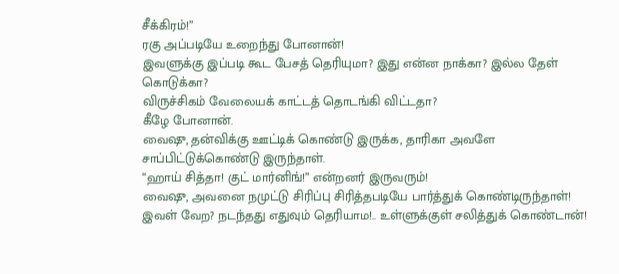சீக்கிரம்!”
ரகு அப்படியே உறைந்து போனான்!
இவளுக்கு இப்படி கூட பேசத் தெரியுமா? இது என்ன நாக்கா? இல்ல தேள் கொடுக்கா?
விருச்சிகம் வேலையக் காட்டத் தொடங்கி விட்டதா?
கீழே போனான்.
வைஷு, தன்விக்கு ஊட்டிக் கொண்டு இருக்க, தாரிகா அவளே சாப்பிட்டுக்கொண்டு இருந்தாள்.
“ஹாய் சித்தா! குட் மார்னிங்!” என்றனர் இருவரும்!
வைஷு, அவனை நமுட்டு சிரிப்பு சிரித்தபடியே பார்த்துக் கொண்டிருந்தாள்!
இவள் வேற? நடந்தது எதுவும் தெரியாம!.. உள்ளுக்குள் சலித்துக் கொண்டான்!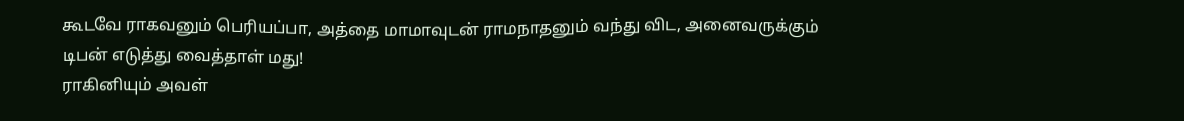கூடவே ராகவனும் பெரியப்பா, அத்தை மாமாவுடன் ராமநாதனும் வந்து விட, அனைவருக்கும் டிபன் எடுத்து வைத்தாள் மது!
ராகினியும் அவள்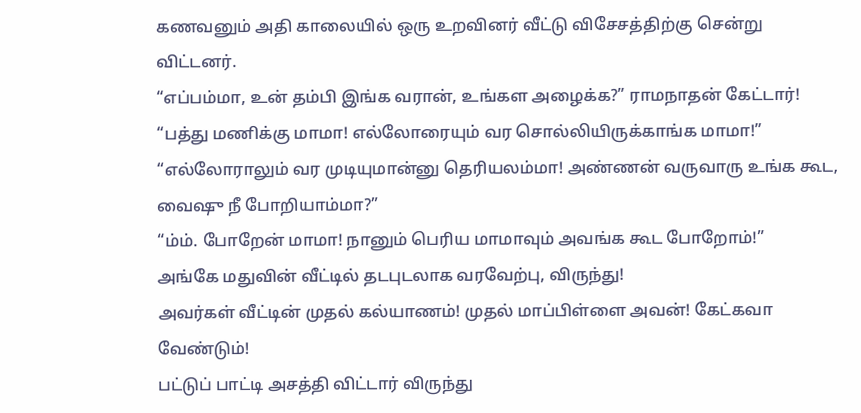கணவனும் அதி காலையில் ஒரு உறவினர் வீட்டு விசேசத்திற்கு சென்று விட்டனர்.
“எப்பம்மா, உன் தம்பி இங்க வரான், உங்கள அழைக்க?” ராமநாதன் கேட்டார்!
“பத்து மணிக்கு மாமா! எல்லோரையும் வர சொல்லியிருக்காங்க மாமா!”
“எல்லோராலும் வர முடியுமான்னு தெரியலம்மா! அண்ணன் வருவாரு உங்க கூட, வைஷு நீ போறியாம்மா?”
“ம்ம். போறேன் மாமா! நானும் பெரிய மாமாவும் அவங்க கூட போறோம்!”
அங்கே மதுவின் வீட்டில் தடபுடலாக வரவேற்பு, விருந்து!
அவர்கள் வீட்டின் முதல் கல்யாணம்! முதல் மாப்பிள்ளை அவன்! கேட்கவா வேண்டும்!
பட்டுப் பாட்டி அசத்தி விட்டார் விருந்து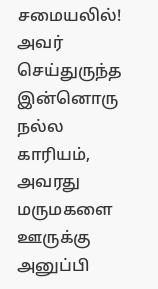சமையலில்!
அவர் செய்துருந்த இன்னொரு நல்ல காரியம், அவரது மருமகளை ஊருக்கு அனுப்பி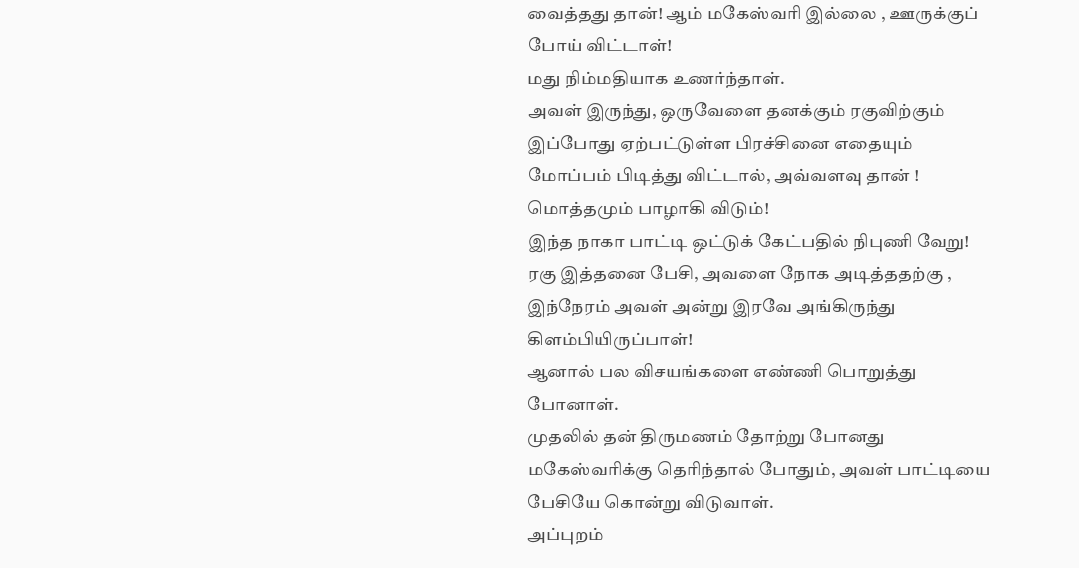வைத்தது தான்! ஆம் மகேஸ்வரி இல்லை , ஊருக்குப் போய் விட்டாள்!
மது நிம்மதியாக உணர்ந்தாள்.
அவள் இருந்து, ஒருவேளை தனக்கும் ரகுவிற்கும் இப்போது ஏற்பட்டுள்ள பிரச்சினை எதையும் மோப்பம் பிடித்து விட்டால், அவ்வளவு தான் ! மொத்தமும் பாழாகி விடும்!
இந்த நாகா பாட்டி ஒட்டுக் கேட்பதில் நிபுணி வேறு!
ரகு இத்தனை பேசி, அவளை நோக அடித்ததற்கு , இந்நேரம் அவள் அன்று இரவே அங்கிருந்து கிளம்பியிருப்பாள்!
ஆனால் பல விசயங்களை எண்ணி பொறுத்து போனாள்.
முதலில் தன் திருமணம் தோற்று போனது மகேஸ்வரிக்கு தெரிந்தால் போதும், அவள் பாட்டியை பேசியே கொன்று விடுவாள்.
அப்புறம்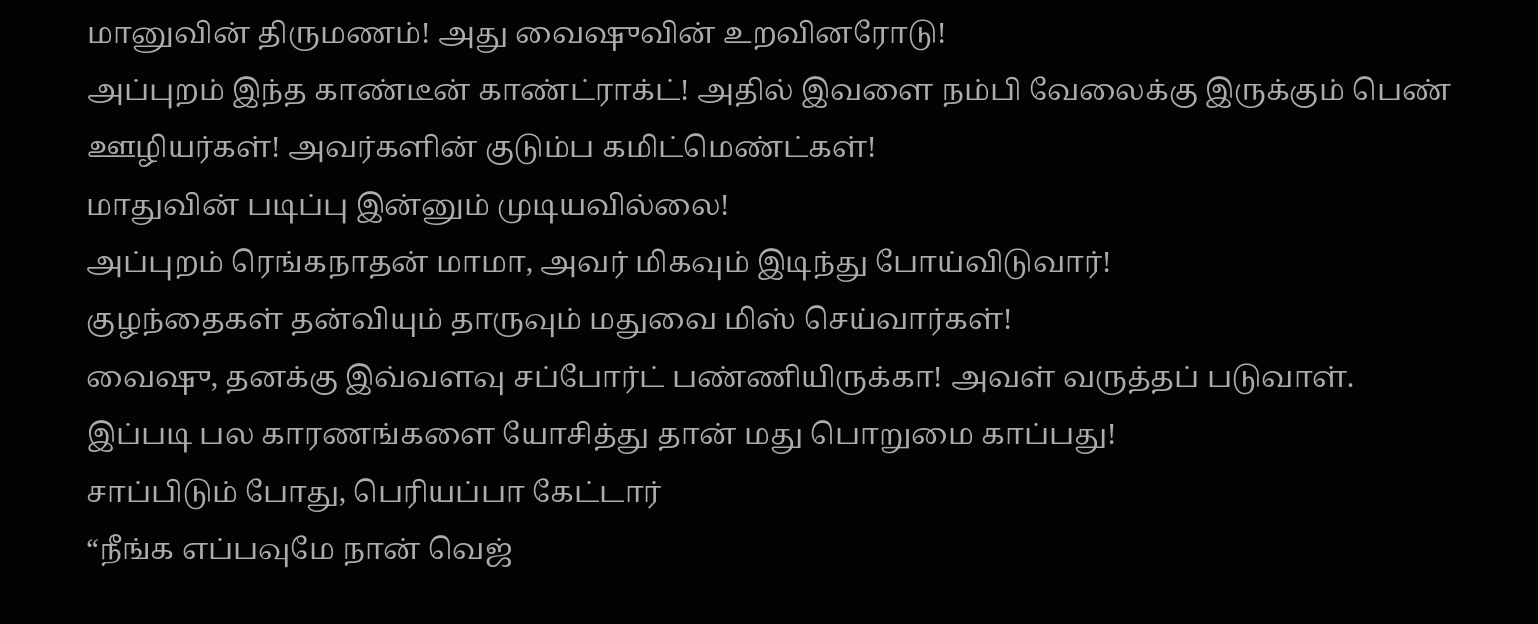மானுவின் திருமணம்! அது வைஷுவின் உறவினரோடு!
அப்புறம் இந்த காண்டீன் காண்ட்ராக்ட்! அதில் இவளை நம்பி வேலைக்கு இருக்கும் பெண் ஊழியர்கள்! அவர்களின் குடும்ப கமிட்மெண்ட்கள்!
மாதுவின் படிப்பு இன்னும் முடியவில்லை!
அப்புறம் ரெங்கநாதன் மாமா, அவர் மிகவும் இடிந்து போய்விடுவார்!
குழந்தைகள் தன்வியும் தாருவும் மதுவை மிஸ் செய்வார்கள்!
வைஷு, தனக்கு இவ்வளவு சப்போர்ட் பண்ணியிருக்கா! அவள் வருத்தப் படுவாள். இப்படி பல காரணங்களை யோசித்து தான் மது பொறுமை காப்பது!
சாப்பிடும் போது, பெரியப்பா கேட்டார்
“நீங்க எப்பவுமே நான் வெஜ்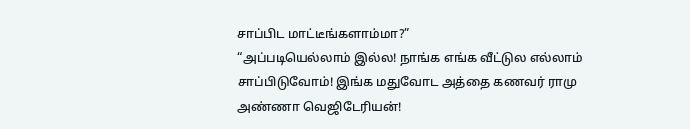சாப்பிட மாட்டீங்களாம்மா?”
“அப்படியெல்லாம் இல்ல! நாங்க எங்க வீட்டுல எல்லாம் சாப்பிடுவோம்! இங்க மதுவோட அத்தை கணவர் ராமு அண்ணா வெஜிடேரியன்!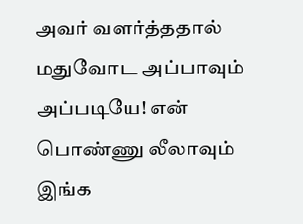அவர் வளர்த்ததால் மதுவோட அப்பாவும் அப்படியே! என் பொண்ணு லீலாவும் இங்க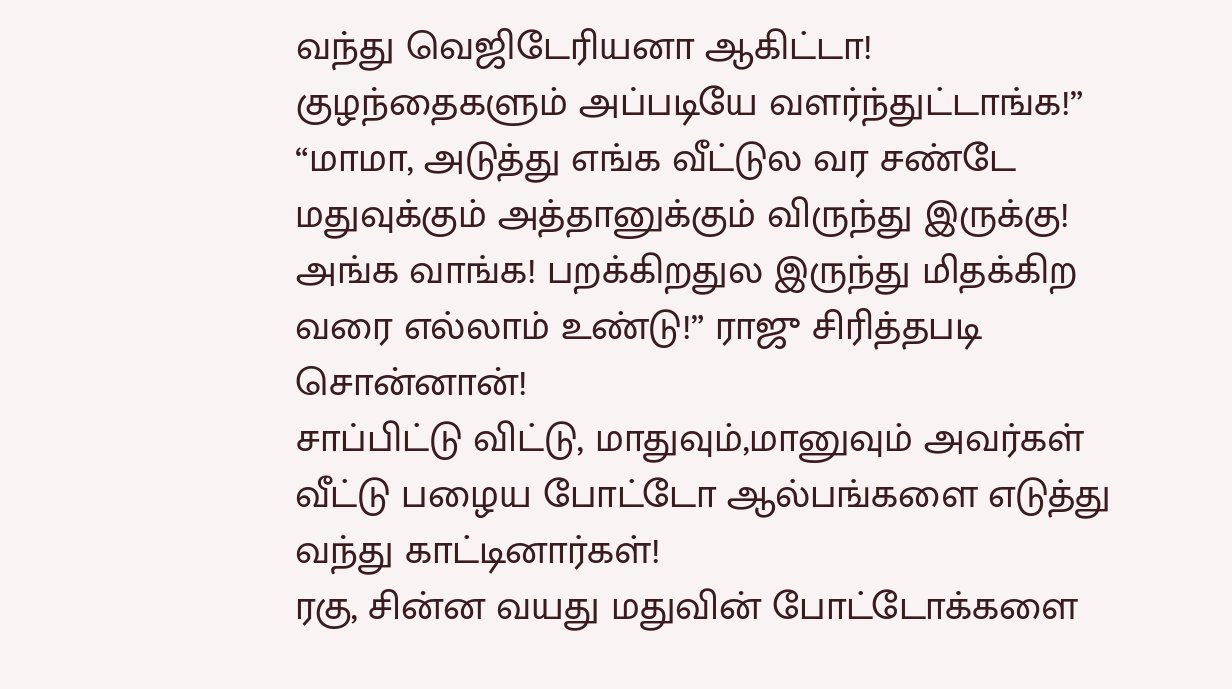வந்து வெஜிடேரியனா ஆகிட்டா! குழந்தைகளும் அப்படியே வளர்ந்துட்டாங்க!”
“மாமா, அடுத்து எங்க வீட்டுல வர சண்டே மதுவுக்கும் அத்தானுக்கும் விருந்து இருக்கு!
அங்க வாங்க! பறக்கிறதுல இருந்து மிதக்கிற வரை எல்லாம் உண்டு!” ராஜு சிரித்தபடி சொன்னான்!
சாப்பிட்டு விட்டு, மாதுவும்,மானுவும் அவர்கள் வீட்டு பழைய போட்டோ ஆல்பங்களை எடுத்து வந்து காட்டினார்கள்!
ரகு, சின்ன வயது மதுவின் போட்டோக்களை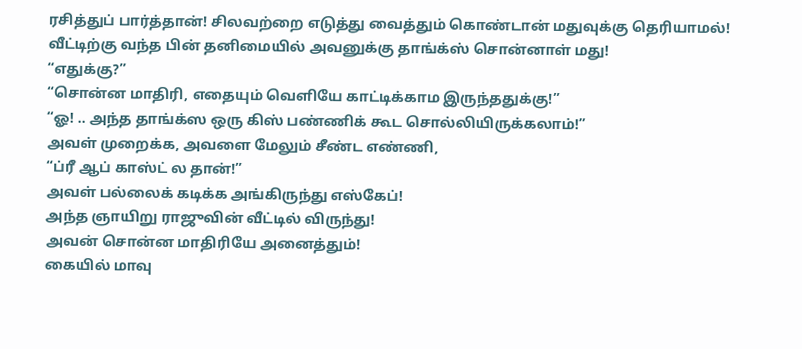ரசித்துப் பார்த்தான்! சிலவற்றை எடுத்து வைத்தும் கொண்டான் மதுவுக்கு தெரியாமல்!
வீட்டிற்கு வந்த பின் தனிமையில் அவனுக்கு தாங்க்ஸ் சொன்னாள் மது!
“எதுக்கு?”
“சொன்ன மாதிரி, எதையும் வெளியே காட்டிக்காம இருந்ததுக்கு!”
“ஓ! .. அந்த தாங்க்ஸ ஒரு கிஸ் பண்ணிக் கூட சொல்லியிருக்கலாம்!”
அவள் முறைக்க, அவளை மேலும் சீண்ட எண்ணி,
“ப்ரீ ஆப் காஸ்ட் ல தான்!”
அவள் பல்லைக் கடிக்க அங்கிருந்து எஸ்கேப்!
அந்த ஞாயிறு ராஜுவின் வீட்டில் விருந்து!
அவன் சொன்ன மாதிரியே அனைத்தும்!
கையில் மாவு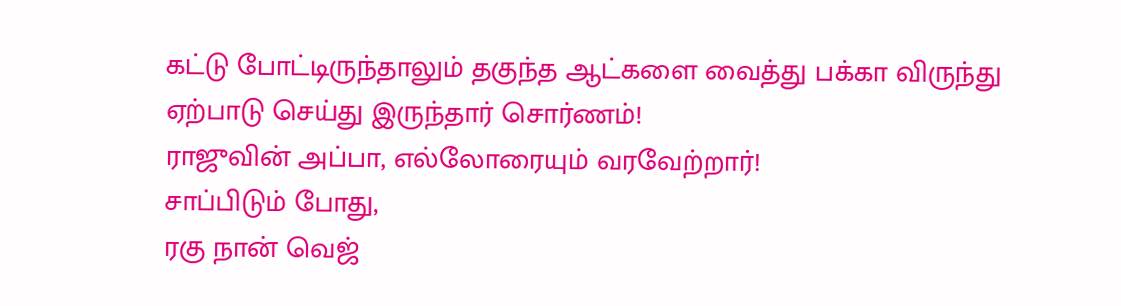கட்டு போட்டிருந்தாலும் தகுந்த ஆட்களை வைத்து பக்கா விருந்து ஏற்பாடு செய்து இருந்தார் சொர்ணம்!
ராஜுவின் அப்பா, எல்லோரையும் வரவேற்றார்!
சாப்பிடும் போது,
ரகு நான் வெஜ்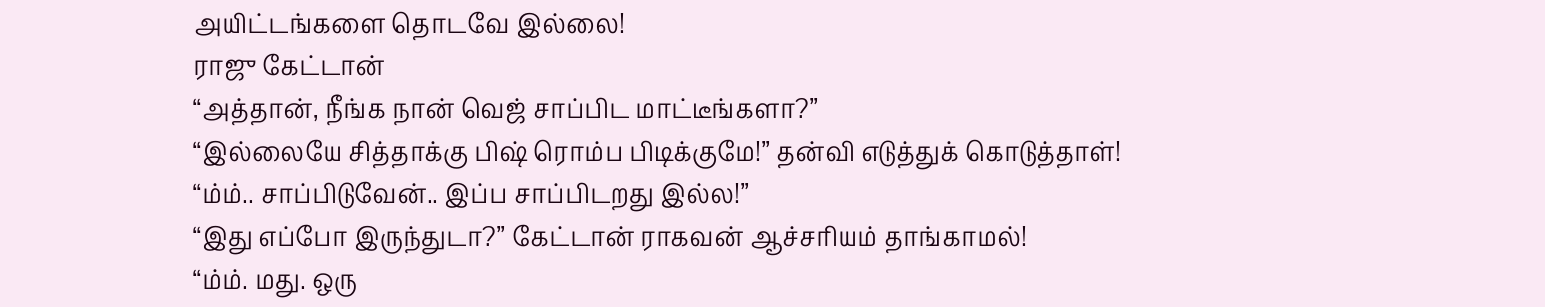அயிட்டங்களை தொடவே இல்லை!
ராஜு கேட்டான்
“அத்தான், நீங்க நான் வெஜ் சாப்பிட மாட்டீங்களா?”
“இல்லையே சித்தாக்கு பிஷ் ரொம்ப பிடிக்குமே!” தன்வி எடுத்துக் கொடுத்தாள்!
“ம்ம்.. சாப்பிடுவேன்.. இப்ப சாப்பிடறது இல்ல!”
“இது எப்போ இருந்துடா?” கேட்டான் ராகவன் ஆச்சரியம் தாங்காமல்!
“ம்ம். மது. ஒரு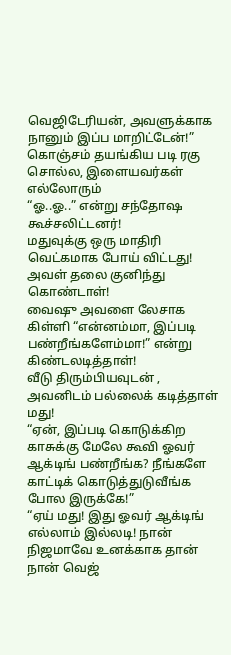வெஜிடேரியன், அவளுக்காக நானும் இப்ப மாறிட்டேன்!” கொஞ்சம் தயங்கிய படி ரகு சொல்ல, இளையவர்கள் எல்லோரும்
“ஓ..ஓ..” என்று சந்தோஷ கூச்சலிட்டனர்!
மதுவுக்கு ஒரு மாதிரி வெட்கமாக போய் விட்டது!
அவள் தலை குனிந்து கொண்டாள்!
வைஷு அவளை லேசாக கிள்ளி “என்னம்மா, இப்படி பண்றீங்களேம்மா!” என்று கிண்டலடித்தாள்!
வீடு திரும்பியவுடன் , அவனிடம் பல்லைக் கடித்தாள் மது!
“ஏன், இப்படி கொடுக்கிற காசுக்கு மேலே கூவி ஓவர் ஆக்டிங் பண்றீங்க? நீங்களே காட்டிக் கொடுத்துடுவீங்க போல இருக்கே!”
“ஏய் மது! இது ஓவர் ஆக்டிங் எல்லாம் இல்லடி! நான் நிஜமாவே உனக்காக தான் நான் வெஜ்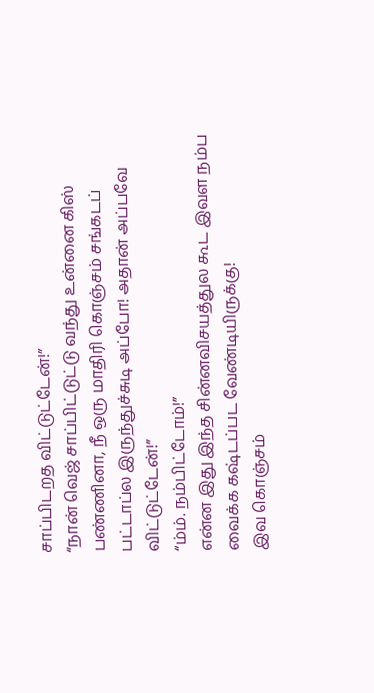சாப்பிடறத விட்டுட்டேன்!”
“நான் வெஜ் சாப்பிட்டுட்டு வந்து உன்னை கிஸ் பண்ணினா, நீ ஒரு மாதிரி கொஞ்சம் சங்கடப் பட்டாப்ல இருந்துச்சுடி அப்போ! அதான் அப்பவே விட்டுட்டேன்!”
“ம்ம். நம்பிட்டோம்!”
என்ன இது இந்த சின்னவிசயத்துல கூட இவள நம்ப வைக்க கஷ்டப்பட வேண்டியிருக்கு!
இவ கொஞ்சம்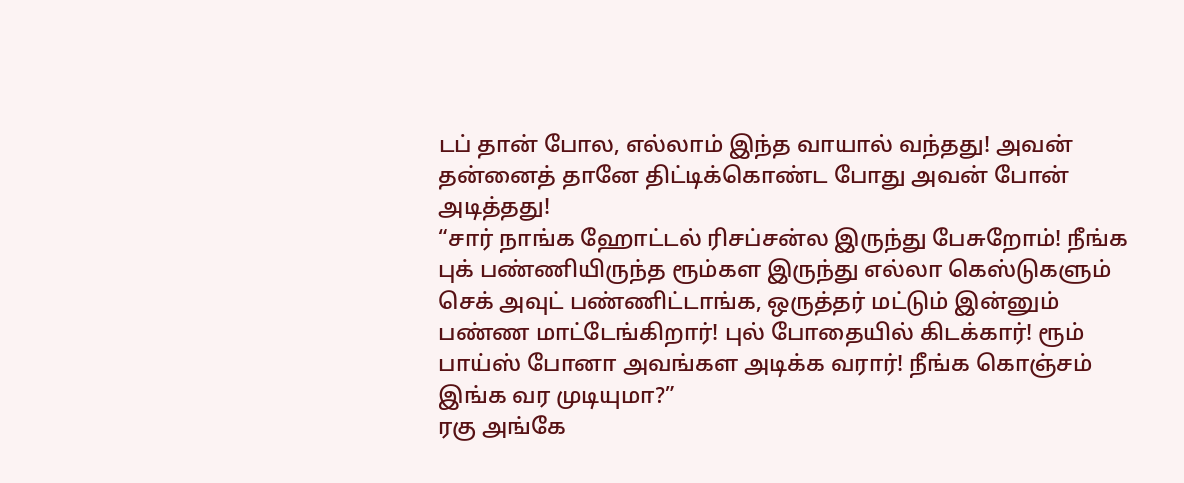டப் தான் போல, எல்லாம் இந்த வாயால் வந்தது! அவன் தன்னைத் தானே திட்டிக்கொண்ட போது அவன் போன் அடித்தது!
“சார் நாங்க ஹோட்டல் ரிசப்சன்ல இருந்து பேசுறோம்! நீங்க புக் பண்ணியிருந்த ரூம்கள இருந்து எல்லா கெஸ்டுகளும் செக் அவுட் பண்ணிட்டாங்க, ஒருத்தர் மட்டும் இன்னும் பண்ண மாட்டேங்கிறார்! புல் போதையில் கிடக்கார்! ரூம் பாய்ஸ் போனா அவங்கள அடிக்க வரார்! நீங்க கொஞ்சம் இங்க வர முடியுமா?”
ரகு அங்கே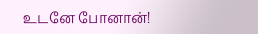உடனே போனான்!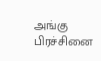அங்கு பிரச்சினை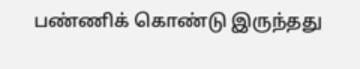பண்ணிக் கொண்டு இருந்தது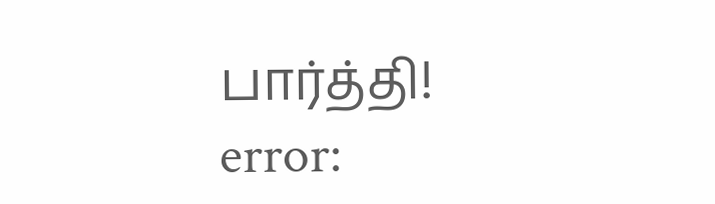பார்த்தி!
error: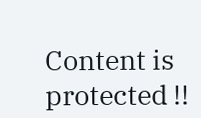Content is protected !!